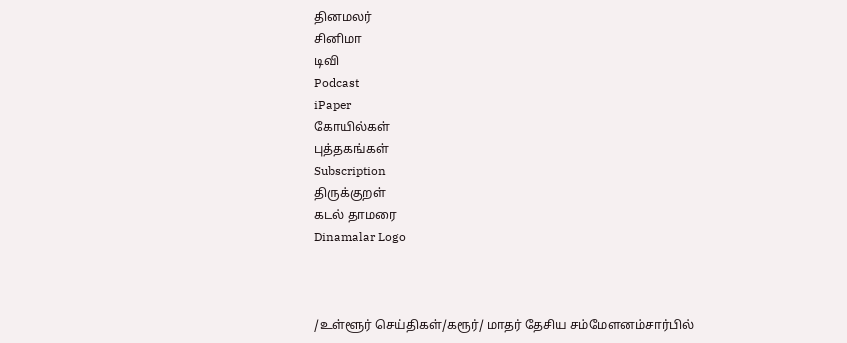தினமலர்
சினிமா
டிவி
Podcast
iPaper
கோயில்கள்
புத்தகங்கள்
Subscription
திருக்குறள்
கடல் தாமரை
Dinamalar Logo



/உள்ளூர் செய்திகள்/கரூர்/ மாதர் தேசிய சம்மேளனம்சார்பில்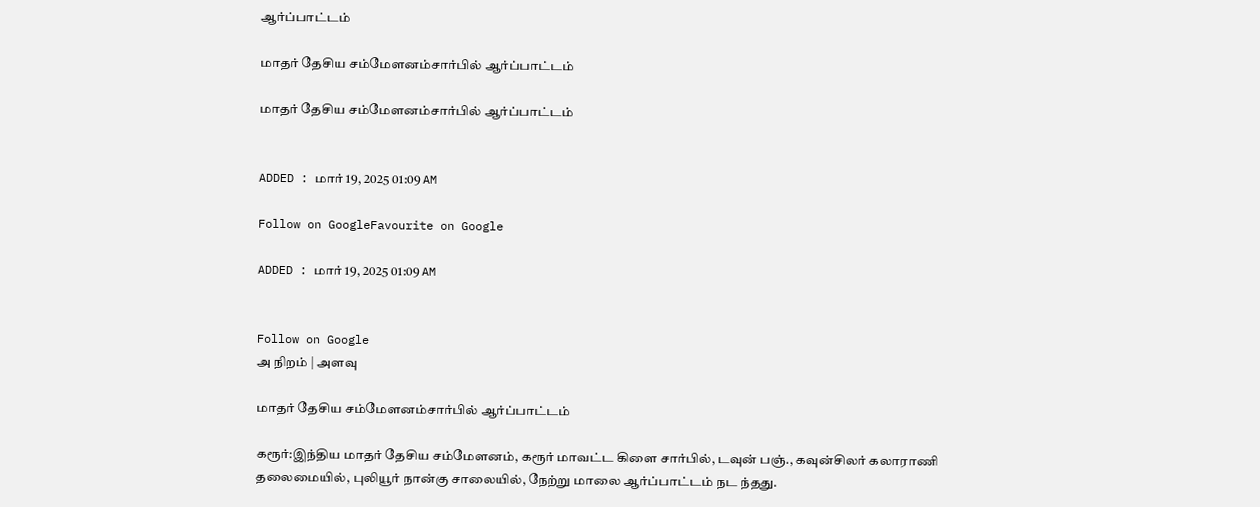ஆர்ப்பாட்டம்

மாதர் தேசிய சம்மேளனம்சார்பில் ஆர்ப்பாட்டம்

மாதர் தேசிய சம்மேளனம்சார்பில் ஆர்ப்பாட்டம்


ADDED : மார் 19, 2025 01:09 AM

Follow on GoogleFavourite on Google

ADDED : மார் 19, 2025 01:09 AM


Follow on Google
அ நிறம் | அளவு

மாதர் தேசிய சம்மேளனம்சார்பில் ஆர்ப்பாட்டம்

கரூர்:இந்திய மாதர் தேசிய சம்மேளனம், கரூர் மாவட்ட கிளை சார்பில், டவுன் பஞ்., கவுன்சிலர் கலாராணி தலைமையில், புலியூர் நான்கு சாலையில், நேற்று மாலை ஆர்ப்பாட்டம் நட ந்தது.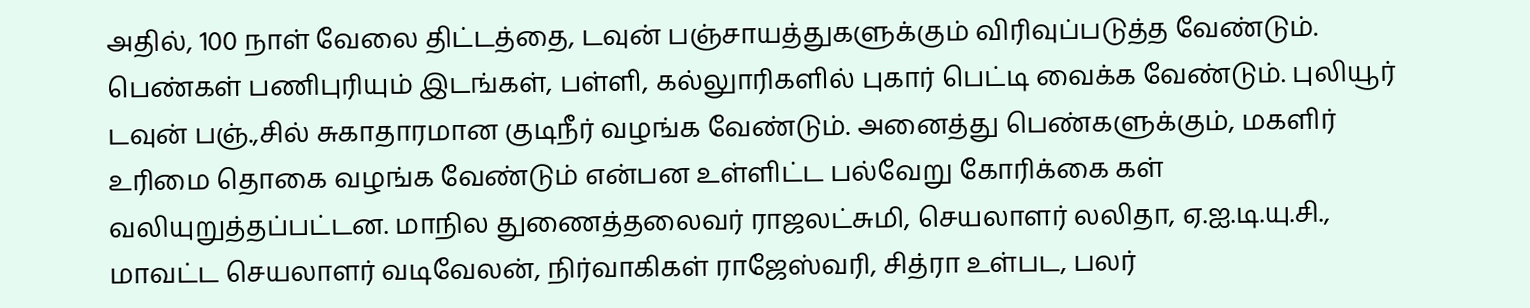அதில், 100 நாள் வேலை திட்டத்தை, டவுன் பஞ்சாயத்துகளுக்கும் விரிவுப்படுத்த வேண்டும். பெண்கள் பணிபுரியும் இடங்கள், பள்ளி, கல்லுாரிகளில் புகார் பெட்டி வைக்க வேண்டும். புலியூர் டவுன் பஞ்.,சில் சுகாதாரமான குடிநீர் வழங்க வேண்டும். அனைத்து பெண்களுக்கும், மகளிர் உரிமை தொகை வழங்க வேண்டும் என்பன உள்ளிட்ட பல்வேறு கோரிக்கை கள் வலியுறுத்தப்பட்டன. மாநில துணைத்தலைவர் ராஜலட்சுமி, செயலாளர் லலிதா, ஏ.ஐ.டி.யு.சி., மாவட்ட செயலாளர் வடிவேலன், நிர்வாகிகள் ராஜேஸ்வரி, சித்ரா உள்பட, பலர்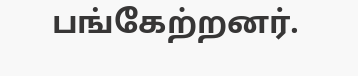பங்கேற்றனர்.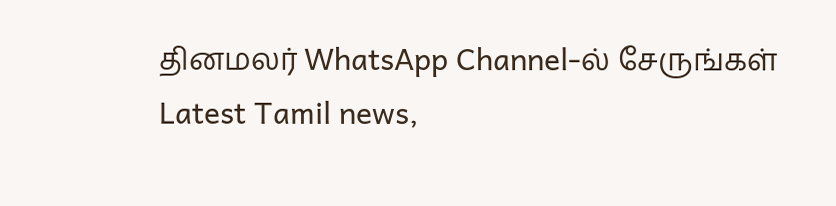தினமலர் WhatsApp Channel-ல் சேருங்கள்
Latest Tamil news,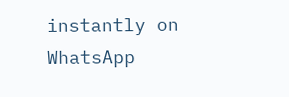instantly on WhatsApp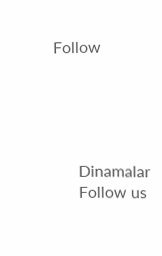Follow





      Dinamalar
      Follow us